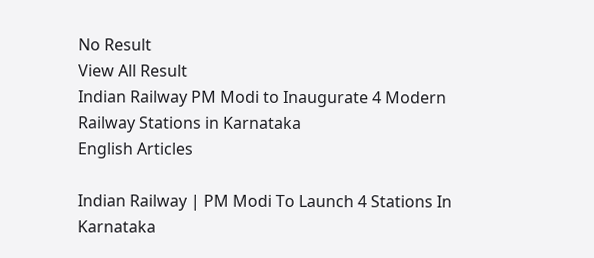No Result
View All Result
Indian Railway PM Modi to Inaugurate 4 Modern Railway Stations in Karnataka
English Articles

Indian Railway | PM Modi To Launch 4 Stations In Karnataka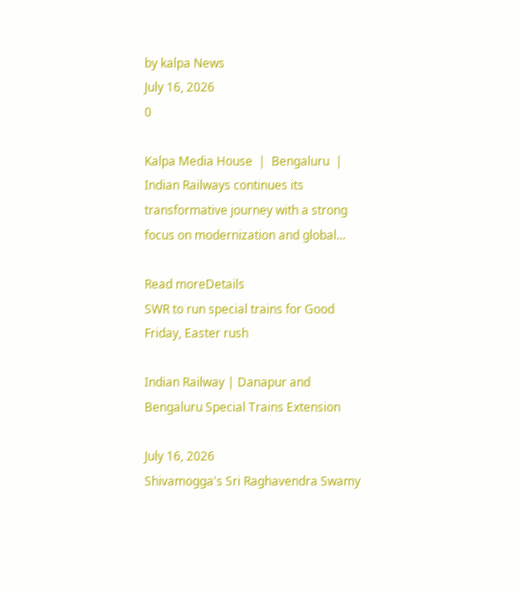by kalpa News
July 16, 2026
0

Kalpa Media House  |  Bengaluru  | Indian Railways continues its transformative journey with a strong focus on modernization and global...

Read moreDetails
SWR to run special trains for Good Friday, Easter rush

Indian Railway | Danapur and Bengaluru Special Trains Extension

July 16, 2026
Shivamogga's Sri Raghavendra Swamy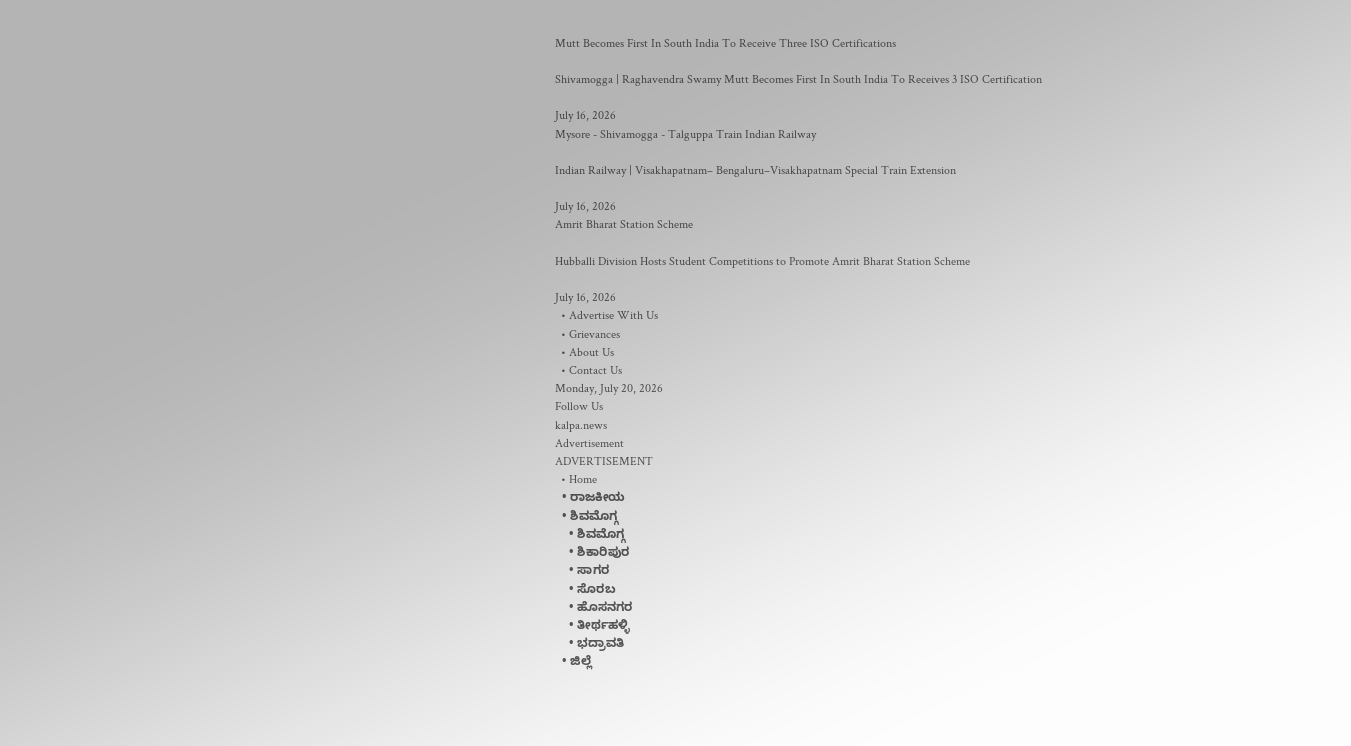Mutt Becomes First In South India To Receive Three ISO Certifications

Shivamogga | Raghavendra Swamy Mutt Becomes First In South India To Receives 3 ISO Certification

July 16, 2026
Mysore - Shivamogga - Talguppa Train Indian Railway

Indian Railway | Visakhapatnam– Bengaluru–Visakhapatnam Special Train Extension

July 16, 2026
Amrit Bharat Station Scheme

Hubballi Division Hosts Student Competitions to Promote Amrit Bharat Station Scheme

July 16, 2026
  • Advertise With Us
  • Grievances
  • About Us
  • Contact Us
Monday, July 20, 2026
Follow Us
kalpa.news
Advertisement
ADVERTISEMENT
  • Home
  • ರಾಜಕೀಯ
  • ಶಿವಮೊಗ್ಗ
    • ಶಿವಮೊಗ್ಗ
    • ಶಿಕಾರಿಪುರ
    • ಸಾಗರ
    • ಸೊರಬ
    • ಹೊಸನಗರ
    • ತೀರ್ಥಹಳ್ಳಿ
    • ಭದ್ರಾವತಿ
  • ಜಿಲ್ಲೆ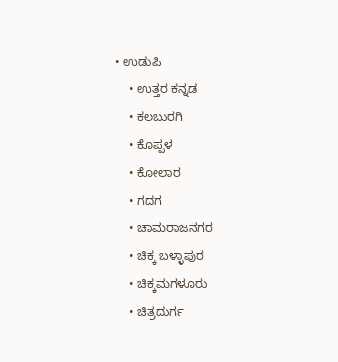• ಉಡುಪಿ
    • ಉತ್ತರ ಕನ್ನಡ
    • ಕಲಬುರಗಿ
    • ಕೊಪ್ಪಳ
    • ಕೋಲಾರ
    • ಗದಗ
    • ಚಾಮರಾಜನಗರ
    • ಚಿಕ್ಕ ಬಳ್ಳಾಪುರ
    • ಚಿಕ್ಕಮಗಳೂರು
    • ಚಿತ್ರದುರ್ಗ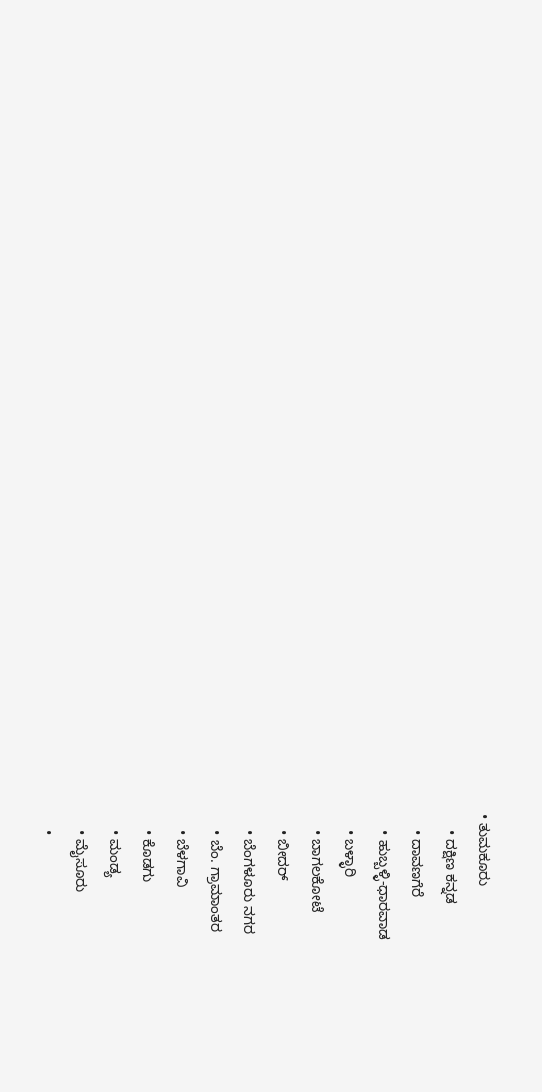• ತುಮಕೂರು
    • ದಕ್ಷಿಣ ಕನ್ನಡ
    • ದಾವಣಗೆರೆ
    • ಹುಬ್ಬಳ್ಳಿ-ಧಾರವಾಡ
    • ಬಳ್ಳಾರಿ
    • ಬಾಗಲಕೋಟೆ
    • ಬೀದರ್
    • ಬೆಂಗಳೂರು ನಗರ
    • ಬೆಂ. ಗ್ರಾಮಾಂತರ
    • ಬೆಳಗಾವಿ
    • ಕೊಡಗು
    • ಮಂಡ್ಯ
    • ಮೈಸೂರು
    •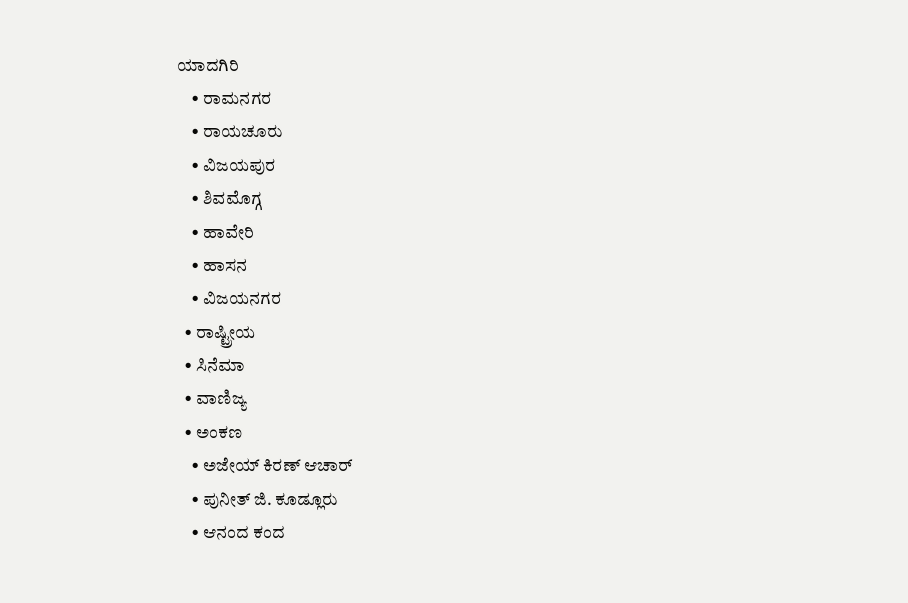ಯಾದಗಿರಿ
    • ರಾಮನಗರ
    • ರಾಯಚೂರು
    • ವಿಜಯಪುರ
    • ಶಿವಮೊಗ್ಗ
    • ಹಾವೇರಿ
    • ಹಾಸನ
    • ವಿಜಯನಗರ
  • ರಾಷ್ಟ್ರೀಯ
  • ಸಿನೆಮಾ
  • ವಾಣಿಜ್ಯ
  • ಅಂಕಣ
    • ಅಜೇಯ್ ಕಿರಣ್ ಆಚಾರ್
    • ಪುನೀತ್ ಜಿ. ಕೂಡ್ಲೂರು
    • ಆನಂದ ಕಂದ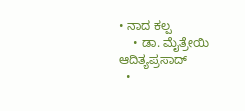• ನಾದ ಕಲ್ಪ
    • ಡಾ. ಮೈತ್ರೇಯಿ ಆದಿತ್ಯಪ್ರಸಾದ್
  •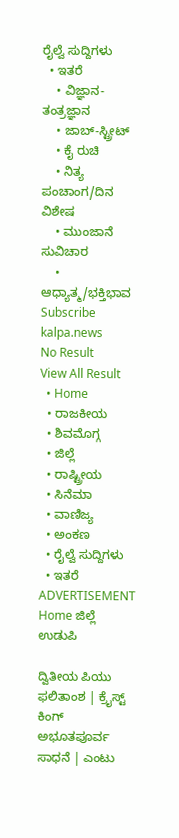ರೈಲ್ವೆ ಸುದ್ದಿಗಳು
  • ಇತರೆ
    • ವಿಜ್ಞಾನ-ತಂತ್ರಜ್ಞಾನ
    • ಜಾಬ್-ಸ್ಟ್ರೀಟ್
    • ಕೈ ರುಚಿ
    • ನಿತ್ಯ ಪಂಚಾಂಗ/ದಿನ ವಿಶೇಷ
    • ಮುಂಜಾನೆ ಸುವಿಚಾರ
    • ಆಧ್ಯಾತ್ಮ/ಭಕ್ತಿಭಾವ
Subscribe
kalpa.news
No Result
View All Result
  • Home
  • ರಾಜಕೀಯ
  • ಶಿವಮೊಗ್ಗ
  • ಜಿಲ್ಲೆ
  • ರಾಷ್ಟ್ರೀಯ
  • ಸಿನೆಮಾ
  • ವಾಣಿಜ್ಯ
  • ಅಂಕಣ
  • ರೈಲ್ವೆ ಸುದ್ದಿಗಳು
  • ಇತರೆ
ADVERTISEMENT
Home ಜಿಲ್ಲೆ ಉಡುಪಿ

ದ್ವಿತೀಯ ಪಿಯು ಫಲಿತಾಂಶ | ಕ್ರೈಸ್ಟ್ ಕಿಂಗ್ ಅಭೂತಪೂರ್ವ ಸಾಧನೆ | ಎಂಟು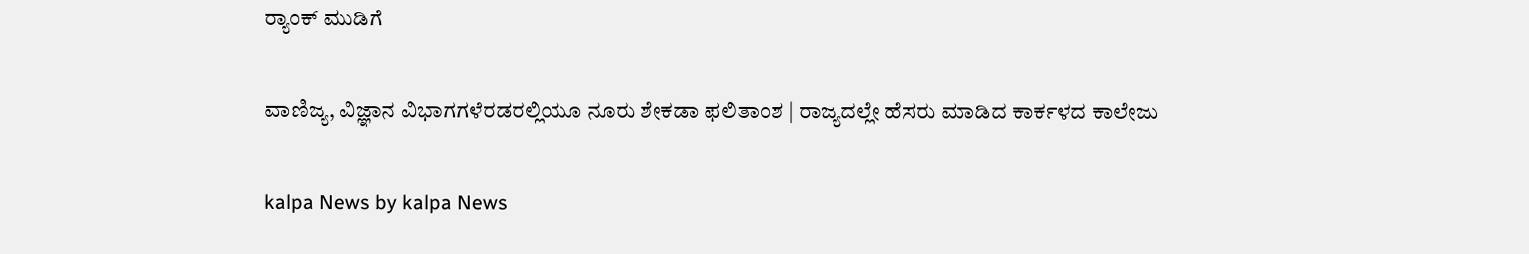ರ‍್ಯಾಂಕ್ ಮುಡಿಗೆ

ವಾಣಿಜ್ಯ, ವಿಜ್ಞಾನ ವಿಭಾಗಗಳೆರಡರಲ್ಲಿಯೂ ನೂರು ಶೇಕಡಾ ಫಲಿತಾಂಶ | ರಾಜ್ಯದಲ್ಲೇ ಹೆಸರು ಮಾಡಿದ ಕಾರ್ಕಳದ ಕಾಲೇಜು

kalpa News by kalpa News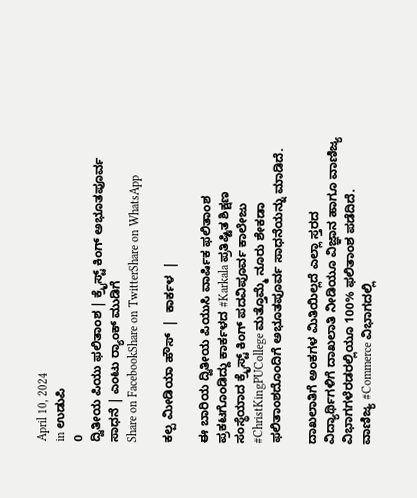April 10, 2024
in ಉಡುಪಿ
0
ದ್ವಿತೀಯ ಪಿಯು ಫಲಿತಾಂಶ | ಕ್ರೈಸ್ಟ್ ಕಿಂಗ್ ಅಭೂತಪೂರ್ವ ಸಾಧನೆ | ಎಂಟು ರ‍್ಯಾಂಕ್ ಮುಡಿಗೆ
Share on FacebookShare on TwitterShare on WhatsApp

ಕಲ್ಪ ಮೀಡಿಯಾ ಹೌಸ್  |  ಕಾರ್ಕಳ  |

ಈ ಬಾರಿಯ ದ್ವಿತೀಯ ಪಿಯುಸಿ ವಾರ್ಷಿಕ ಫಲಿತಾಂಶ ಪ್ರಕಟಗೊಂಡಿದ್ದು ಕಾರ್ಕಳದ #Karkala ಪ್ರತಿಷ್ಟಿತ ಶಿಕ್ಷಣ ಸಂಸ್ಥೆಯಾದ ಕ್ರೈಸ್ಟ್ ಕಿಂಗ್ ಪದವಿಪೂರ್ವ ಕಾಲೇಜು #ChristKingPUCollege ಮತ್ತೊಮ್ಮೆ ನೂರು ಶೇಕಡಾ ಫಲಿತಾಂಶದೊಂದಿಗೆ ಅಭೂತಪೂರ್ವ ಸಾಧನೆಯನ್ನು ಮಾಡಿದೆ.

ದಾಖಲಾತಿಗೆ ಅಂಕಗಳ ಮಿತಿಯಿಲ್ಲದೆ ಎಲ್ಲಾ ಸ್ತರದ ವಿದ್ಯಾರ್ಥಿಗಳಿಗೆ ದಾಖಲಾತಿ ನೀಡಿಯೂ ವಿಜ್ಞಾನ ಹಾಗೂ ವಾಣಿಜ್ಯ ವಿಭಾಗಗಳೆರಡರಲ್ಲಿಯೂ 100% ಫಲಿತಾಂಶ ಪಡೆದಿದೆ.
ವಾಣಿಜ್ಯ #Commerce ವಿಭಾಗದಲ್ಲಿ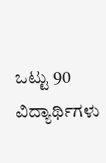ಒಟ್ಟು 90 ವಿದ್ಯಾರ್ಥಿಗಳು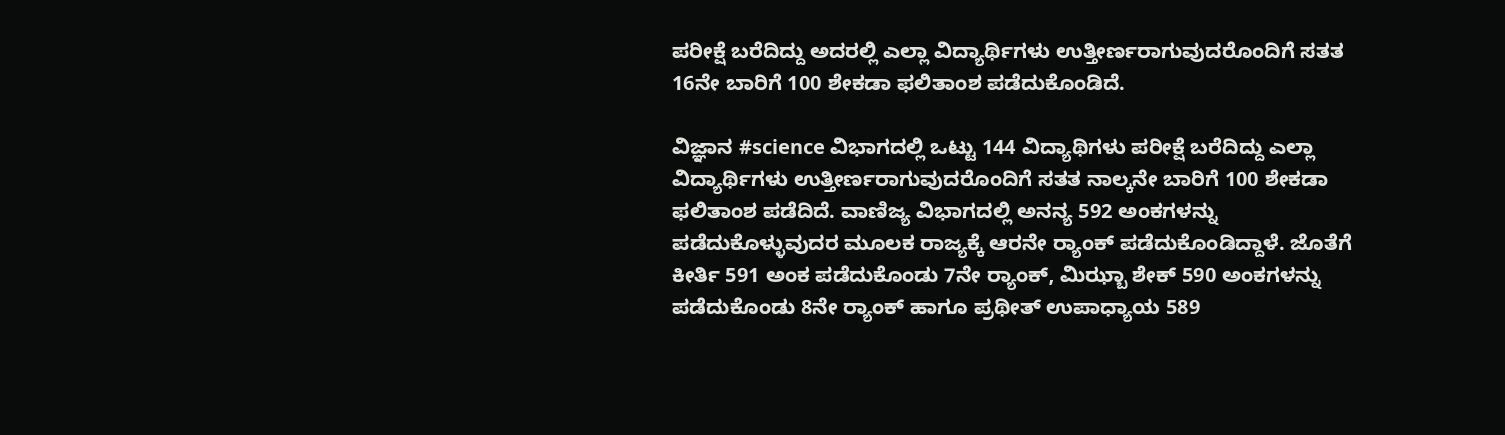ಪರೀಕ್ಷೆ ಬರೆದಿದ್ದು ಅದರಲ್ಲಿ ಎಲ್ಲಾ ವಿದ್ಯಾರ್ಥಿಗಳು ಉತ್ತೀರ್ಣರಾಗುವುದರೊಂದಿಗೆ ಸತತ 16ನೇ ಬಾರಿಗೆ 100 ಶೇಕಡಾ ಫಲಿತಾಂಶ ಪಡೆದುಕೊಂಡಿದೆ.

ವಿಜ್ಞಾನ #science ವಿಭಾಗದಲ್ಲಿ ಒಟ್ಟು 144 ವಿದ್ಯಾಥಿಗಳು ಪರೀಕ್ಷೆ ಬರೆದಿದ್ದು ಎಲ್ಲಾ ವಿದ್ಯಾರ್ಥಿಗಳು ಉತ್ತೀರ್ಣರಾಗುವುದರೊಂದಿಗೆ ಸತತ ನಾಲ್ಕನೇ ಬಾರಿಗೆ 100 ಶೇಕಡಾ ಫಲಿತಾಂಶ ಪಡೆದಿದೆ. ವಾಣಿಜ್ಯ ವಿಭಾಗದಲ್ಲಿ ಅನನ್ಯ 592 ಅಂಕಗಳನ್ನು ಪಡೆದುಕೊಳ್ಳುವುದರ ಮೂಲಕ ರಾಜ್ಯಕ್ಕೆ ಆರನೇ ರ‍್ಯಾಂಕ್ ಪಡೆದುಕೊಂಡಿದ್ದಾಳೆ. ಜೊತೆಗೆ ಕೀರ್ತಿ 591 ಅಂಕ ಪಡೆದುಕೊಂಡು 7ನೇ ರ‍್ಯಾಂಕ್, ಮಿಝ್ಬಾ ಶೇಕ್ 590 ಅಂಕಗಳನ್ನು ಪಡೆದುಕೊಂಡು 8ನೇ ರ‍್ಯಾಂಕ್ ಹಾಗೂ ಪ್ರಥೀತ್ ಉಪಾಧ್ಯಾಯ 589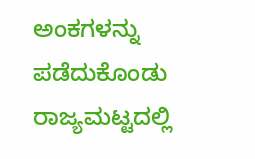ಅಂಕಗಳನ್ನು ಪಡೆದುಕೊಂಡು ರಾಜ್ಯಮಟ್ಟದಲ್ಲಿ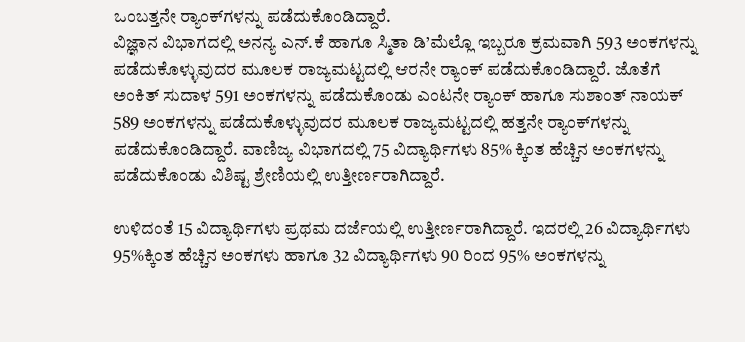ಒಂಬತ್ತನೇ ರ‍್ಯಾಂಕ್‌ಗಳನ್ನು ಪಡೆದುಕೊಂಡಿದ್ದಾರೆ.
ವಿಜ್ಞಾನ ವಿಭಾಗದಲ್ಲಿ ಅನನ್ಯ ಎನ್.ಕೆ ಹಾಗೂ ಸ್ಮಿತಾ ಡಿ’ಮೆಲ್ಲೊ ಇಬ್ಬರೂ ಕ್ರಮವಾಗಿ 593 ಅಂಕಗಳನ್ನು ಪಡೆದುಕೊಳ್ಳುವುದರ ಮೂಲಕ ರಾಜ್ಯಮಟ್ಟದಲ್ಲಿ ಆರನೇ ರ‍್ಯಾಂಕ್ ಪಡೆದುಕೊಂಡಿದ್ದಾರೆ. ಜೊತೆಗೆ ಅಂಕಿತ್ ಸುದಾಳ 591 ಅಂಕಗಳನ್ನು ಪಡೆದುಕೊಂಡು ಎಂಟನೇ ರ‍್ಯಾಂಕ್ ಹಾಗೂ ಸುಶಾಂತ್ ನಾಯಕ್ 589 ಅಂಕಗಳನ್ನು ಪಡೆದುಕೊಳ್ಳುವುದರ ಮೂಲಕ ರಾಜ್ಯಮಟ್ಟದಲ್ಲಿ ಹತ್ತನೇ ರ‍್ಯಾಂಕ್‌ಗಳನ್ನು ಪಡೆದುಕೊಂಡಿದ್ದಾರೆ. ವಾಣಿಜ್ಯ ವಿಭಾಗದಲ್ಲಿ 75 ವಿದ್ಯಾರ್ಥಿಗಳು 85% ಕ್ಕಿಂತ ಹೆಚ್ಚಿನ ಅಂಕಗಳನ್ನು ಪಡೆದುಕೊಂಡು ವಿಶಿಷ್ಟ ಶ್ರೇಣಿಯಲ್ಲಿ ಉತ್ತೀರ್ಣರಾಗಿದ್ದಾರೆ.

ಉಳಿದಂತೆ 15 ವಿದ್ಯಾರ್ಥಿಗಳು ಪ್ರಥಮ ದರ್ಜೆಯಲ್ಲಿ ಉತ್ತೀರ್ಣರಾಗಿದ್ದಾರೆ. ಇದರಲ್ಲಿ 26 ವಿದ್ಯಾರ್ಥಿಗಳು 95%ಕ್ಕಿಂತ ಹೆಚ್ಚಿನ ಅಂಕಗಳು ಹಾಗೂ 32 ವಿದ್ಯಾರ್ಥಿಗಳು 90 ರಿಂದ 95% ಅಂಕಗಳನ್ನು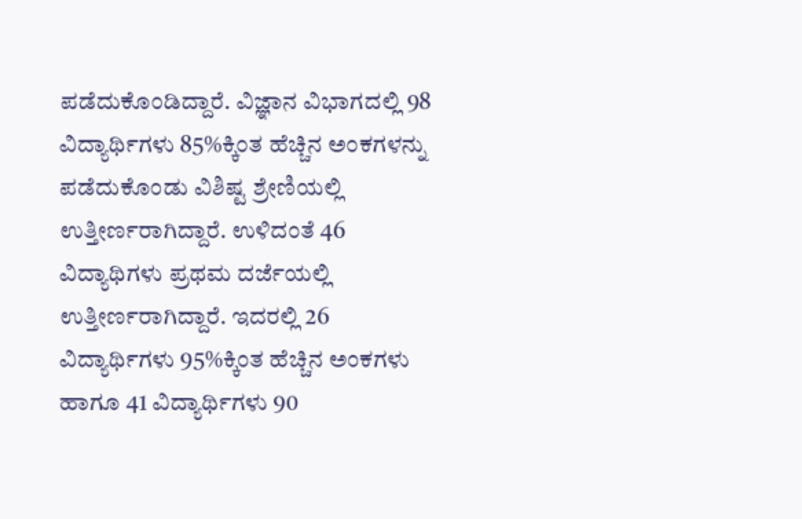ಪಡೆದುಕೊಂಡಿದ್ದಾರೆ. ವಿಜ್ಞಾನ ವಿಭಾಗದಲ್ಲಿ 98 ವಿದ್ಯಾರ್ಥಿಗಳು 85%ಕ್ಕಿಂತ ಹೆಚ್ಚಿನ ಅಂಕಗಳನ್ನು ಪಡೆದುಕೊಂಡು ವಿಶಿಷ್ಟ ಶ್ರೇಣಿಯಲ್ಲಿ ಉತ್ತೀರ್ಣರಾಗಿದ್ದಾರೆ. ಉಳಿದಂತೆ 46 ವಿದ್ಯಾಥಿಗಳು ಪ್ರಥಮ ದರ್ಜೆಯಲ್ಲಿ ಉತ್ತೀರ್ಣರಾಗಿದ್ದಾರೆ. ಇದರಲ್ಲಿ 26 ವಿದ್ಯಾರ್ಥಿಗಳು 95%ಕ್ಕಿಂತ ಹೆಚ್ಚಿನ ಅಂಕಗಳು ಹಾಗೂ 41 ವಿದ್ಯಾರ್ಥಿಗಳು 90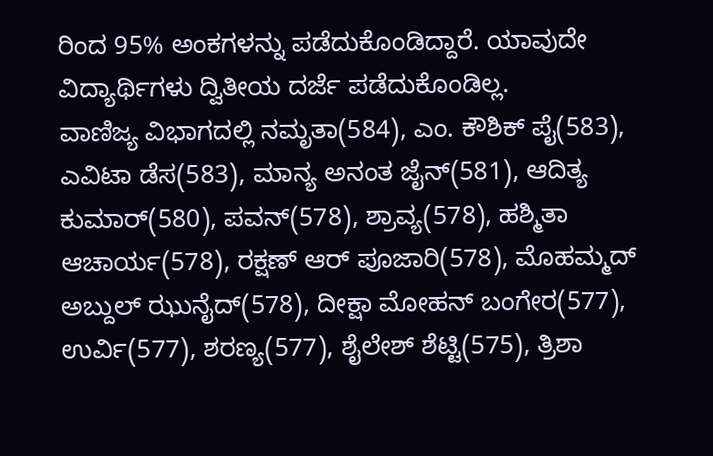ರಿಂದ 95% ಅಂಕಗಳನ್ನು ಪಡೆದುಕೊಂಡಿದ್ದಾರೆ. ಯಾವುದೇ ವಿದ್ಯಾರ್ಥಿಗಳು ದ್ವಿತೀಯ ದರ್ಜೆ ಪಡೆದುಕೊಂಡಿಲ್ಲ.
ವಾಣಿಜ್ಯ ವಿಭಾಗದಲ್ಲಿ ನಮೃತಾ(584), ಎಂ. ಕೌಶಿಕ್ ಪೈ(583), ಎವಿಟಾ ಡೆಸ(583), ಮಾನ್ಯ ಅನಂತ ಜೈನ್(581), ಆದಿತ್ಯ ಕುಮಾರ್(580), ಪವನ್(578), ಶ್ರಾವ್ಯ(578), ಹಶ್ಮಿತಾ ಆಚಾರ್ಯ(578), ರಕ್ಷಣ್ ಆರ್ ಪೂಜಾರಿ(578), ಮೊಹಮ್ಮದ್ ಅಬ್ದುಲ್ ಝುನೈದ್(578), ದೀಕ್ಷಾ ಮೋಹನ್ ಬಂಗೇರ(577), ಉರ್ವಿ(577), ಶರಣ್ಯ(577), ಶೈಲೇಶ್ ಶೆಟ್ಟಿ(575), ತ್ರಿಶಾ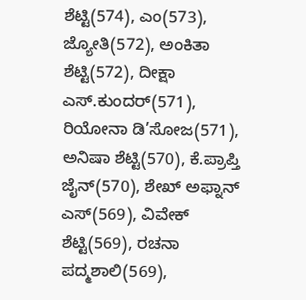ಶೆಟ್ಟಿ(574), ಎಂ(573), ಜ್ಯೋತಿ(572), ಅಂಕಿತಾ ಶೆಟ್ಟಿ(572), ದೀಕ್ಷಾ ಎಸ್.ಕುಂದರ್(571), ರಿಯೋನಾ ಡಿ’ಸೋಜ(571), ಅನಿಷಾ ಶೆಟ್ಟಿ(570), ಕೆ.ಪ್ರಾಪ್ತಿ ಜೈನ್(570), ಶೇಖ್ ಅಫ್ನಾನ್ ಎಸ್(569), ವಿವೇಕ್ ಶೆಟ್ಟಿ(569), ರಚನಾ ಪದ್ಮಶಾಲಿ(569),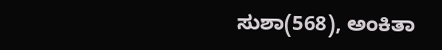ಸುಶಾ(568), ಅಂಕಿತಾ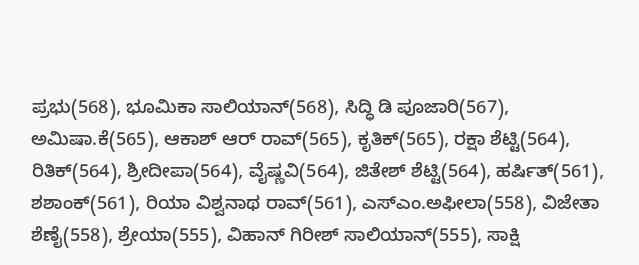ಪ್ರಭು(568), ಭೂಮಿಕಾ ಸಾಲಿಯಾನ್(568), ಸಿದ್ಧಿ ಡಿ ಪೂಜಾರಿ(567), ಅಮಿಷಾ.ಕೆ(565), ಆಕಾಶ್ ಆರ್ ರಾವ್(565), ಕೃತಿಕ್(565), ರಕ್ಷಾ ಶೆಟ್ಟಿ(564), ರಿತಿಕ್(564), ಶ್ರೀದೀಪಾ(564), ವೈಷ್ಣವಿ(564), ಜಿತೇಶ್ ಶೆಟ್ಟಿ(564), ಹರ್ಷಿತ್(561), ಶಶಾಂಕ್(561), ರಿಯಾ ವಿಶ್ವನಾಥ ರಾವ್(561), ಎಸ್‌ಎಂ.ಅಫೀಲಾ(558), ವಿಜೇತಾ ಶೆಣೈ(558), ಶ್ರೇಯಾ(555), ವಿಹಾನ್ ಗಿರೀಶ್ ಸಾಲಿಯಾನ್(555), ಸಾಕ್ಷಿ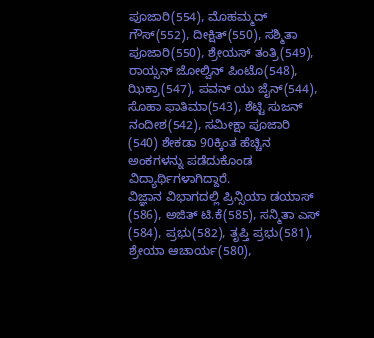ಪೂಜಾರಿ(554), ಮೊಹಮ್ಮದ್ ಗೌಸ್(552), ದೀಕ್ಷಿತ್(550), ಸಶ್ಮಿತಾ ಪೂಜಾರಿ(550), ಶ್ರೇಯಸ್ ತಂತ್ರಿ(549), ರಾಯ್ಸನ್ ಜೋಲ್ವಿನ್ ಪಿಂಟೊ(548), ಝಿಕ್ರಾ(547), ಪವನ್ ಯು ಜೈನ್(544), ಸೊಹಾ ಫಾತಿಮಾ(543), ಶೆಟ್ಟಿ ಸುಜನ್ ನಂದೀಶ(542), ಸಮೀಕ್ಷಾ ಪೂಜಾರಿ (540) ಶೇಕಡಾ 90ಕ್ಕಿಂತ ಹೆಚ್ಚಿನ ಅಂಕಗಳನ್ನು ಪಡೆದುಕೊಂಡ ವಿದ್ಯಾರ್ಥಿಗಳಾಗಿದ್ದಾರೆ.
ವಿಜ್ಞಾನ ವಿಭಾಗದಲ್ಲಿ ಪ್ರಿನ್ಸಿಯಾ ಡಯಾಸ್ (586), ಅಜಿತ್ ಟಿ.ಕೆ(585), ಸನ್ಮಿತಾ ಎಸ್ (584), ಪ್ರಭು(582), ತೃಪ್ತಿ ಪ್ರಭು(581), ಶ್ರೇಯಾ ಆಚಾರ್ಯ(580),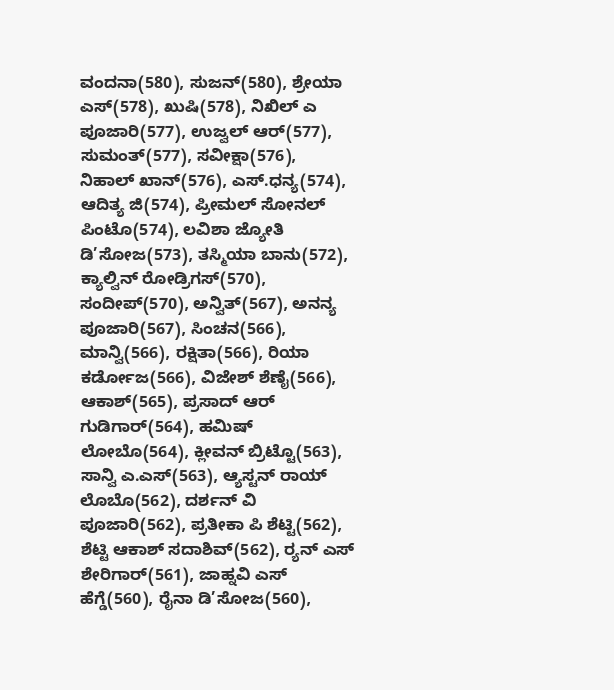ವಂದನಾ(580), ಸುಜನ್(580), ಶ್ರೇಯಾ ಎಸ್(578), ಖುಷಿ(578), ನಿಖಿಲ್ ಎ ಪೂಜಾರಿ(577), ಉಜ್ವಲ್ ಆರ್(577), ಸುಮಂತ್(577), ಸವೀಕ್ಷಾ(576), ನಿಹಾಲ್ ಖಾನ್(576), ಎಸ್.ಧನ್ಯ(574), ಆದಿತ್ಯ ಜಿ(574), ಪ್ರೀಮಲ್ ಸೋನಲ್ ಪಿಂಟೊ(574), ಲವಿಶಾ ಜ್ಯೋತಿ ಡಿ’ಸೋಜ(573), ತಸ್ಮಿಯಾ ಬಾನು(572), ಕ್ಯಾಲ್ವಿನ್ ರೋಡ್ರಿಗಸ್(570), ಸಂದೀಪ್(570), ಅನ್ವಿತ್(567), ಅನನ್ಯ ಪೂಜಾರಿ(567), ಸಿಂಚನ(566), ಮಾನ್ವಿ(566), ರಕ್ಷಿತಾ(566), ರಿಯಾ ಕರ್ಡೋಜ(566), ವಿಜೇಶ್ ಶೆಣೈ(566), ಆಕಾಶ್(565), ಪ್ರಸಾದ್ ಆರ್ ಗುಡಿಗಾರ್(564), ಹಮಿಷ್ ಲೋಬೊ(564), ಕ್ಲೀವನ್ ಬ್ರಿಟ್ಟೊ(563), ಸಾನ್ವಿ ಎ.ಎಸ್(563), ಆ್ಯಸ್ಟನ್ ರಾಯ್ ಲೊಬೊ(562), ದರ್ಶನ್ ವಿ ಪೂಜಾರಿ(562), ಪ್ರತೀಕಾ ಪಿ ಶೆಟ್ಟಿ(562), ಶೆಟ್ಟಿ ಆಕಾಶ್ ಸದಾಶಿವ್(562), ರ‍್ಯನ್ ಎಸ್ ಶೇರಿಗಾರ್(561), ಜಾಹ್ನವಿ ಎಸ್ ಹೆಗ್ಡೆ(560), ರೈನಾ ಡಿ’ಸೋಜ(560),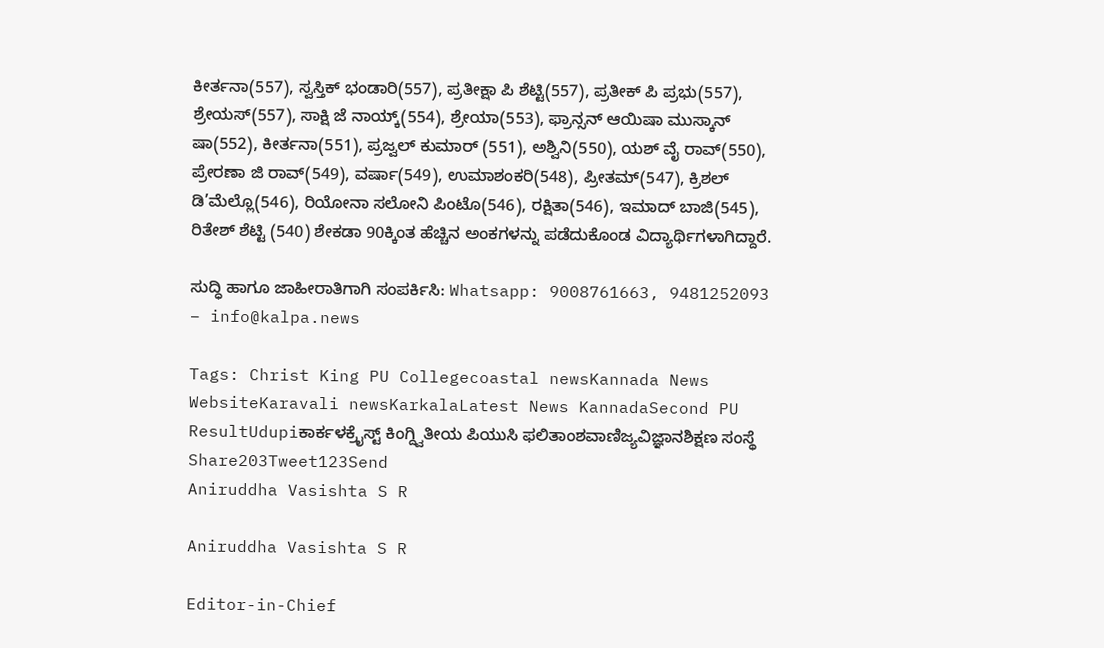ಕೀರ್ತನಾ(557), ಸ್ವಸ್ತಿಕ್ ಭಂಡಾರಿ(557), ಪ್ರತೀಕ್ಷಾ ಪಿ ಶೆಟ್ಟಿ(557), ಪ್ರತೀಕ್ ಪಿ ಪ್ರಭು(557), ಶ್ರೇಯಸ್(557), ಸಾಕ್ಷಿ ಜೆ ನಾಯ್ಕ್(554), ಶ್ರೇಯಾ(553), ಫ್ರಾನ್ಸನ್ ಆಯಿಷಾ ಮುಸ್ಕಾನ್ ಷಾ(552), ಕೀರ್ತನಾ(551), ಪ್ರಜ್ವಲ್ ಕುಮಾರ್ (551), ಅಶ್ವಿನಿ(550), ಯಶ್ ವೈ ರಾವ್(550), ಪ್ರೇರಣಾ ಜಿ ರಾವ್(549), ವರ್ಷಾ(549), ಉಮಾಶಂಕರಿ(548), ಪ್ರೀತಮ್(547), ಕ್ರಿಶಲ್ ಡಿ’ಮೆಲ್ಲೊ(546), ರಿಯೋನಾ ಸಲೋನಿ ಪಿಂಟೊ(546), ರಕ್ಷಿತಾ(546), ಇಮಾದ್ ಬಾಜಿ(545), ರಿತೇಶ್ ಶೆಟ್ಟಿ (540) ಶೇಕಡಾ 90ಕ್ಕಿಂತ ಹೆಚ್ಚಿನ ಅಂಕಗಳನ್ನು ಪಡೆದುಕೊಂಡ ವಿದ್ಯಾರ್ಥಿಗಳಾಗಿದ್ದಾರೆ.

ಸುದ್ಧಿ ಹಾಗೂ ಜಾಹೀರಾತಿಗಾಗಿ ಸಂಪರ್ಕಿಸಿ: Whatsapp: 9008761663, 9481252093 – info@kalpa.news

Tags: Christ King PU Collegecoastal newsKannada News WebsiteKaravali newsKarkalaLatest News KannadaSecond PU ResultUdupiಕಾರ್ಕಳಕ್ರೈಸ್ಟ್ ಕಿಂಗ್ದ್ವಿತೀಯ ಪಿಯುಸಿ ಫಲಿತಾಂಶವಾಣಿಜ್ಯವಿಜ್ಞಾನಶಿಕ್ಷಣ ಸಂಸ್ಥೆ
Share203Tweet123Send
Aniruddha Vasishta S R

Aniruddha Vasishta S R

Editor-in-Chief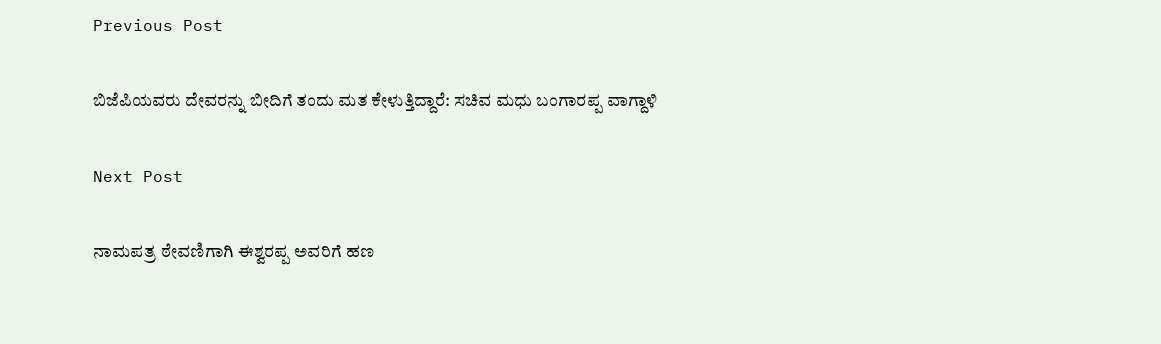Previous Post

ಬಿಜೆಪಿಯವರು ದೇವರನ್ನು ಬೀದಿಗೆ ತಂದು ಮತ ಕೇಳುತ್ತಿದ್ದಾರೆ: ಸಚಿವ ಮಧು ಬಂಗಾರಪ್ಪ ವಾಗ್ದಾಳಿ

Next Post

ನಾಮಪತ್ರ ಠೇವಣಿಗಾಗಿ ಈಶ್ವರಪ್ಪ ಅವರಿಗೆ ಹಣ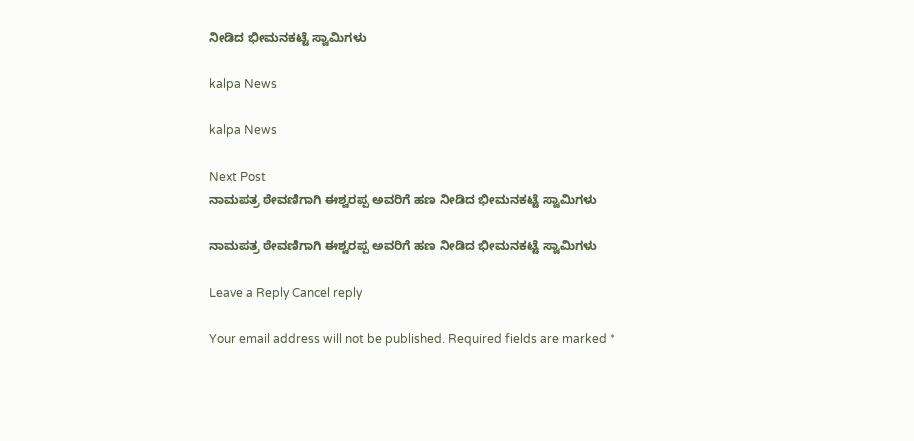ನೀಡಿದ ಭೀಮನಕಟ್ಟೆ ಸ್ವಾಮಿಗಳು

kalpa News

kalpa News

Next Post
ನಾಮಪತ್ರ ಠೇವಣಿಗಾಗಿ ಈಶ್ವರಪ್ಪ ಅವರಿಗೆ ಹಣ ನೀಡಿದ ಭೀಮನಕಟ್ಟೆ ಸ್ವಾಮಿಗಳು

ನಾಮಪತ್ರ ಠೇವಣಿಗಾಗಿ ಈಶ್ವರಪ್ಪ ಅವರಿಗೆ ಹಣ ನೀಡಿದ ಭೀಮನಕಟ್ಟೆ ಸ್ವಾಮಿಗಳು

Leave a Reply Cancel reply

Your email address will not be published. Required fields are marked *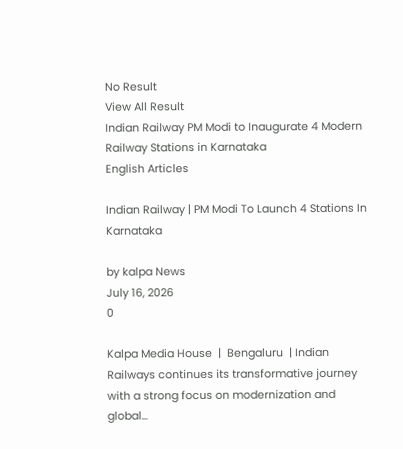No Result
View All Result
Indian Railway PM Modi to Inaugurate 4 Modern Railway Stations in Karnataka
English Articles

Indian Railway | PM Modi To Launch 4 Stations In Karnataka

by kalpa News
July 16, 2026
0

Kalpa Media House  |  Bengaluru  | Indian Railways continues its transformative journey with a strong focus on modernization and global...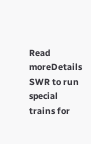Read moreDetails
SWR to run special trains for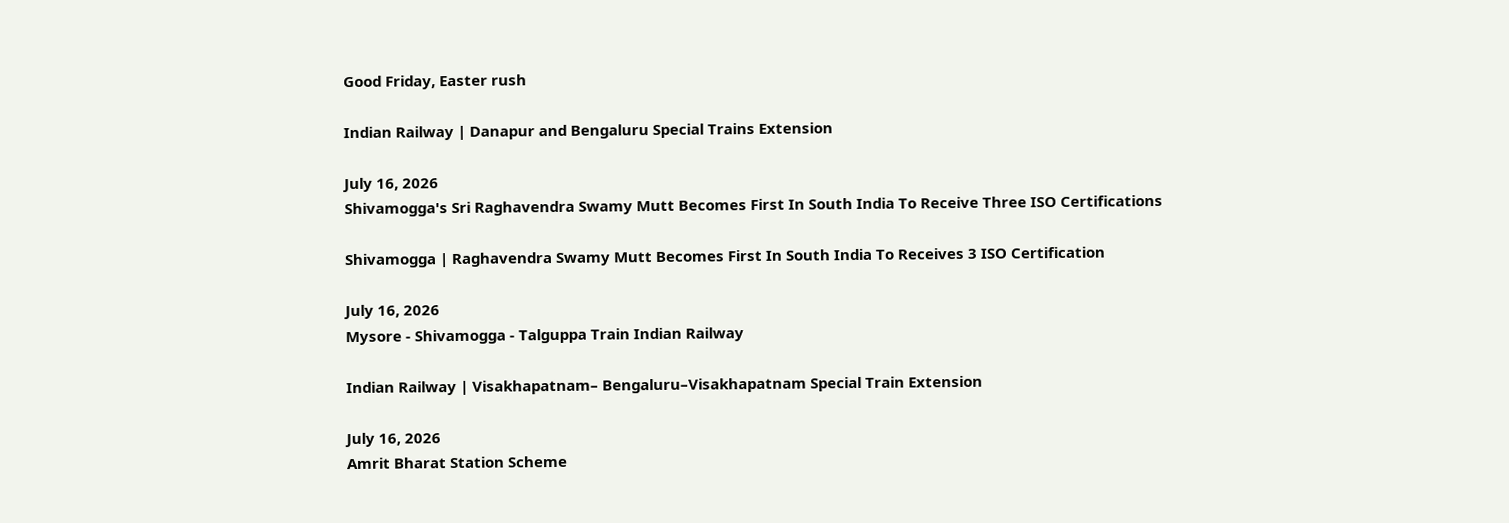Good Friday, Easter rush

Indian Railway | Danapur and Bengaluru Special Trains Extension

July 16, 2026
Shivamogga's Sri Raghavendra Swamy Mutt Becomes First In South India To Receive Three ISO Certifications

Shivamogga | Raghavendra Swamy Mutt Becomes First In South India To Receives 3 ISO Certification

July 16, 2026
Mysore - Shivamogga - Talguppa Train Indian Railway

Indian Railway | Visakhapatnam– Bengaluru–Visakhapatnam Special Train Extension

July 16, 2026
Amrit Bharat Station Scheme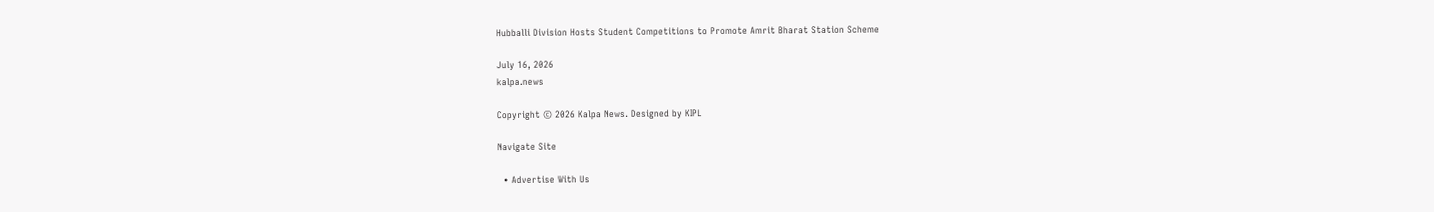Hubballi Division Hosts Student Competitions to Promote Amrit Bharat Station Scheme

July 16, 2026
kalpa.news

Copyright © 2026 Kalpa News. Designed by KIPL

Navigate Site

  • Advertise With Us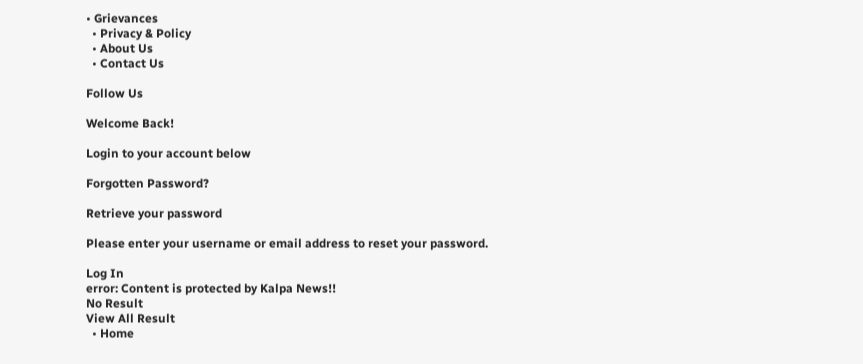• Grievances
  • Privacy & Policy
  • About Us
  • Contact Us

Follow Us

Welcome Back!

Login to your account below

Forgotten Password?

Retrieve your password

Please enter your username or email address to reset your password.

Log In
error: Content is protected by Kalpa News!!
No Result
View All Result
  • Home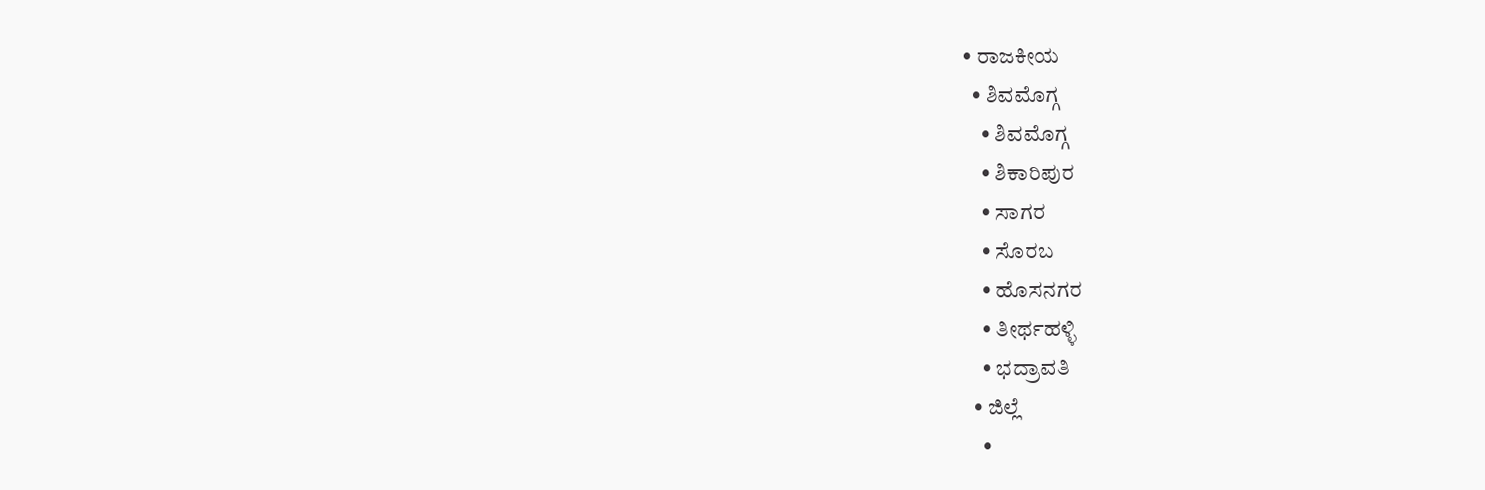• ರಾಜಕೀಯ
  • ಶಿವಮೊಗ್ಗ
    • ಶಿವಮೊಗ್ಗ
    • ಶಿಕಾರಿಪುರ
    • ಸಾಗರ
    • ಸೊರಬ
    • ಹೊಸನಗರ
    • ತೀರ್ಥಹಳ್ಳಿ
    • ಭದ್ರಾವತಿ
  • ಜಿಲ್ಲೆ
    •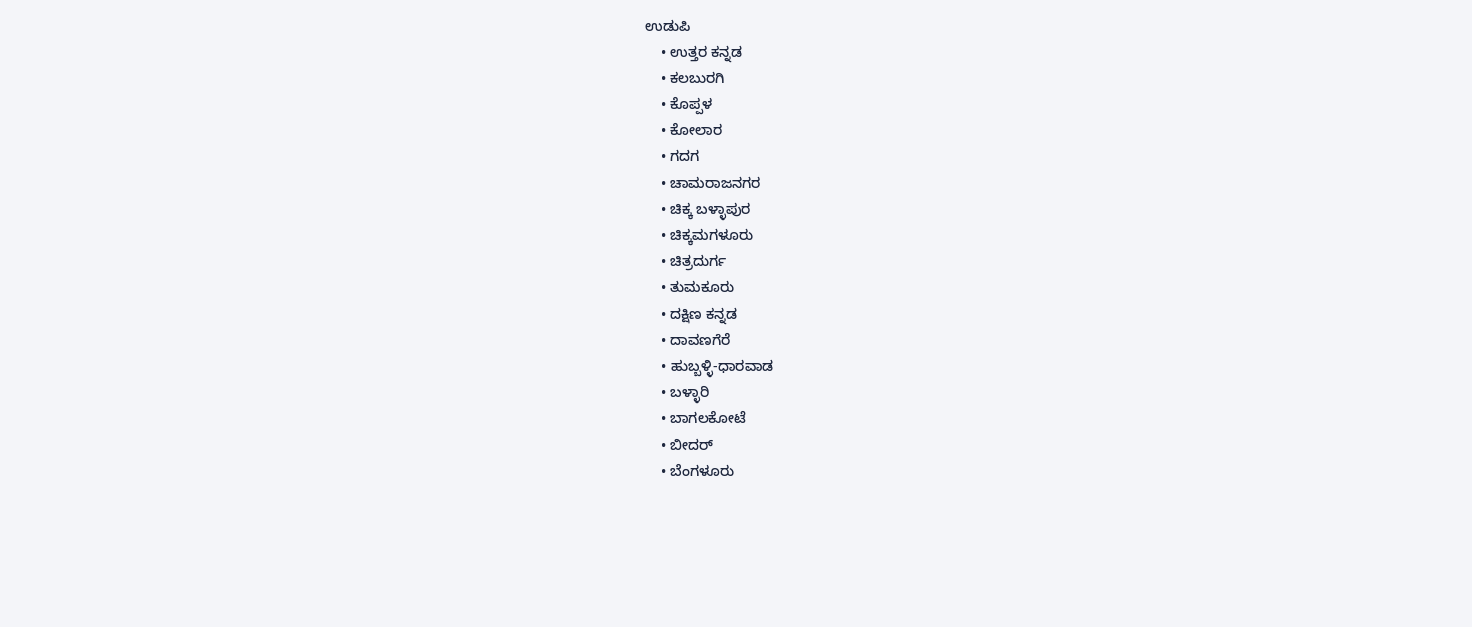ಉಡುಪಿ
    • ಉತ್ತರ ಕನ್ನಡ
    • ಕಲಬುರಗಿ
    • ಕೊಪ್ಪಳ
    • ಕೋಲಾರ
    • ಗದಗ
    • ಚಾಮರಾಜನಗರ
    • ಚಿಕ್ಕ ಬಳ್ಳಾಪುರ
    • ಚಿಕ್ಕಮಗಳೂರು
    • ಚಿತ್ರದುರ್ಗ
    • ತುಮಕೂರು
    • ದಕ್ಷಿಣ ಕನ್ನಡ
    • ದಾವಣಗೆರೆ
    • ಹುಬ್ಬಳ್ಳಿ-ಧಾರವಾಡ
    • ಬಳ್ಳಾರಿ
    • ಬಾಗಲಕೋಟೆ
    • ಬೀದರ್
    • ಬೆಂಗಳೂರು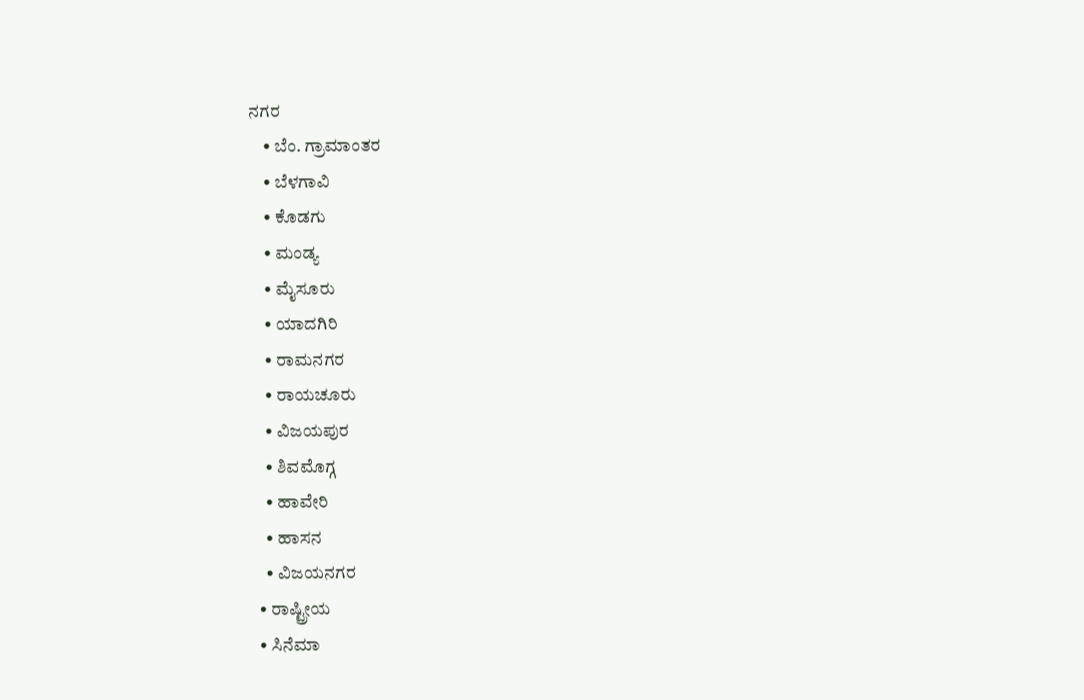ನಗರ
    • ಬೆಂ. ಗ್ರಾಮಾಂತರ
    • ಬೆಳಗಾವಿ
    • ಕೊಡಗು
    • ಮಂಡ್ಯ
    • ಮೈಸೂರು
    • ಯಾದಗಿರಿ
    • ರಾಮನಗರ
    • ರಾಯಚೂರು
    • ವಿಜಯಪುರ
    • ಶಿವಮೊಗ್ಗ
    • ಹಾವೇರಿ
    • ಹಾಸನ
    • ವಿಜಯನಗರ
  • ರಾಷ್ಟ್ರೀಯ
  • ಸಿನೆಮಾ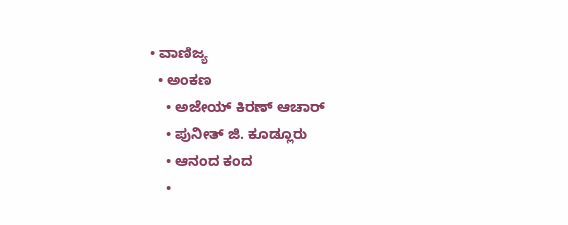• ವಾಣಿಜ್ಯ
  • ಅಂಕಣ
    • ಅಜೇಯ್ ಕಿರಣ್ ಆಚಾರ್
    • ಪುನೀತ್ ಜಿ. ಕೂಡ್ಲೂರು
    • ಆನಂದ ಕಂದ
    •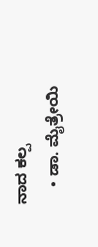ನಾದ ಕಲ್ಪ
    • ಡಾ. ಮೈತ್ರೇಯಿ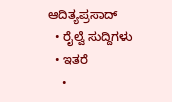ಆದಿತ್ಯಪ್ರಸಾದ್
  • ರೈಲ್ವೆ ಸುದ್ದಿಗಳು
  • ಇತರೆ
    •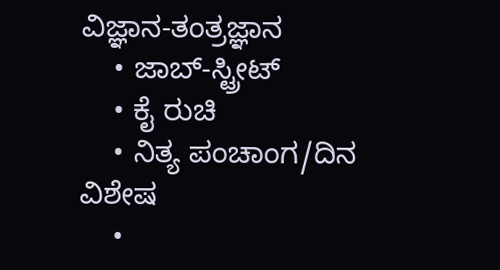ವಿಜ್ಞಾನ-ತಂತ್ರಜ್ಞಾನ
    • ಜಾಬ್-ಸ್ಟ್ರೀಟ್
    • ಕೈ ರುಚಿ
    • ನಿತ್ಯ ಪಂಚಾಂಗ/ದಿನ ವಿಶೇಷ
    •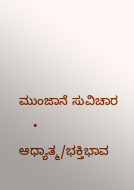ಮುಂಜಾನೆ ಸುವಿಚಾರ
    • ಆಧ್ಯಾತ್ಮ/ಭಕ್ತಿಭಾವ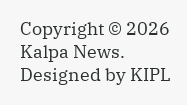Copyright © 2026 Kalpa News. Designed by KIPL